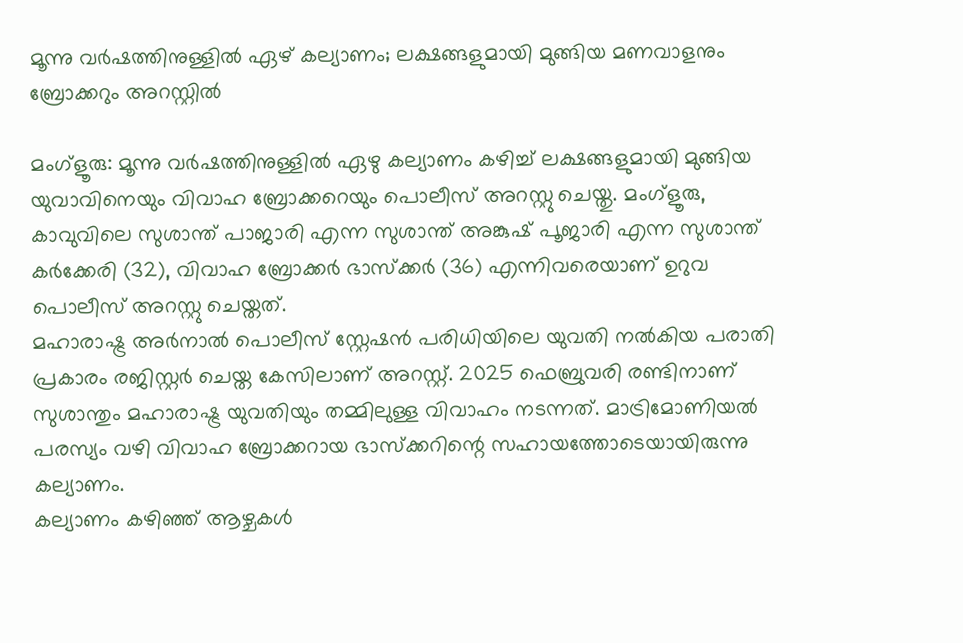മൂന്നു വര്‍ഷത്തിനുള്ളില്‍ ഏഴ് കല്യാണം; ലക്ഷങ്ങളുമായി മുങ്ങിയ മണവാളനും ബ്രോക്കറും അറസ്റ്റില്‍

മംഗ്‌ളൂരു: മൂന്നു വര്‍ഷത്തിനുള്ളില്‍ ഏഴു കല്യാണം കഴിച്ച് ലക്ഷങ്ങളുമായി മുങ്ങിയ യുവാവിനെയും വിവാഹ ബ്രോക്കറെയും പൊലീസ് അറസ്റ്റു ചെയ്തു. മംഗ്‌ളൂരു, കാവുവിലെ സുശാന്ത് പാജാരി എന്ന സുശാന്ത് അങ്കുഷ് പൂജാരി എന്ന സുശാന്ത് കര്‍ക്കേരി (32), വിവാഹ ബ്രോക്കര്‍ ഭാസ്‌ക്കര്‍ (36) എന്നിവരെയാണ് ഉറുവ പൊലീസ് അറസ്റ്റു ചെയ്തത്.
മഹാരാഷ്ട്ര അര്‍നാല്‍ പൊലീസ് സ്റ്റേഷന്‍ പരിധിയിലെ യുവതി നല്‍കിയ പരാതി പ്രകാരം രജിസ്റ്റര്‍ ചെയ്ത കേസിലാണ് അറസ്റ്റ്. 2025 ഫെബ്രുവരി രണ്ടിനാണ് സുശാന്തും മഹാരാഷ്ട്ര യുവതിയും തമ്മിലുള്ള വിവാഹം നടന്നത്. മാട്രിമോണിയല്‍ പരസ്യം വഴി വിവാഹ ബ്രോക്കറായ ഭാസ്‌ക്കറിന്റെ സഹായത്തോടെയായിരുന്നു കല്യാണം.
കല്യാണം കഴിഞ്ഞ് ആഴ്ചകള്‍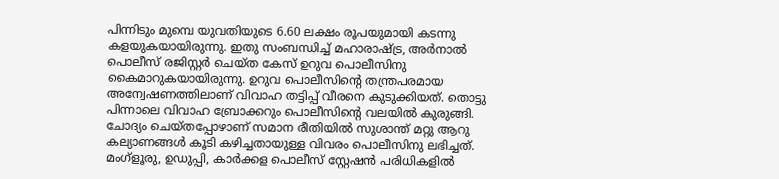പിന്നിടും മുമ്പെ യുവതിയുടെ 6.60 ലക്ഷം രൂപയുമായി കടന്നു കളയുകയായിരുന്നു. ഇതു സംബന്ധിച്ച് മഹാരാഷ്ട്ര, അര്‍നാല്‍ പൊലീസ് രജിസ്റ്റര്‍ ചെയ്ത കേസ് ഉറുവ പൊലീസിനു കൈമാറുകയായിരുന്നു. ഉറുവ പൊലീസിന്റെ തന്ത്രപരമായ അന്വേഷണത്തിലാണ് വിവാഹ തട്ടിപ്പ് വീരനെ കുടുക്കിയത്. തൊട്ടു പിന്നാലെ വിവാഹ ബ്രോക്കറും പൊലീസിന്റെ വലയില്‍ കുരുങ്ങി.
ചോദ്യം ചെയ്തപ്പോഴാണ് സമാന രീതിയില്‍ സുശാന്ത് മറ്റു ആറു കല്യാണങ്ങള്‍ കൂടി കഴിച്ചതായുള്ള വിവരം പൊലീസിനു ലഭിച്ചത്. മംഗ്‌ളൂരു, ഉഡുപ്പി, കാര്‍ക്കള പൊലീസ് സ്റ്റേഷന്‍ പരിധികളില്‍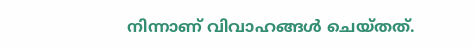നിന്നാണ് വിവാഹങ്ങള്‍ ചെയ്തത്.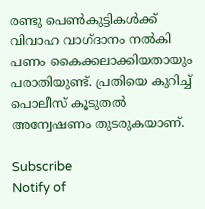രണ്ടു പെണ്‍കുട്ടികള്‍ക്ക് വിവാഹ വാഗ്ദാനം നല്‍കി പണം കൈക്കലാക്കിയതായും പരാതിയുണ്ട്. പ്രതിയെ കുറിച്ച് പൊലീസ് കൂടുതല്‍ അന്വേഷണം തുടരുകയാണ്.

Subscribe
Notify of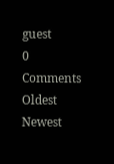guest
0 Comments
Oldest
Newest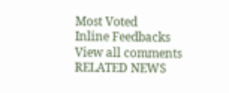Most Voted
Inline Feedbacks
View all comments
RELATED NEWS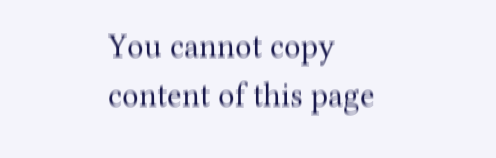You cannot copy content of this page